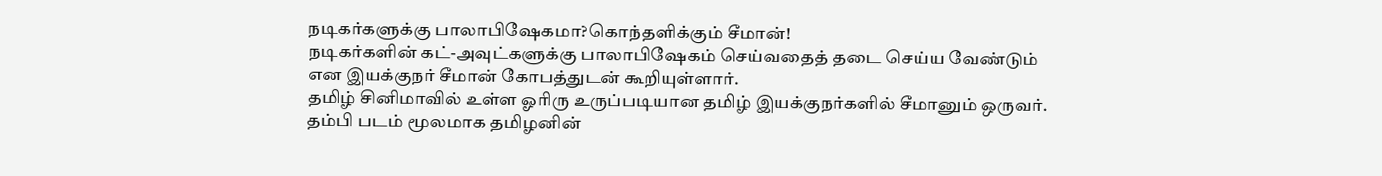நடிகர்களுக்கு பாலாபிஷேகமா?கொந்தளிக்கும் சீமான்!
நடிகர்களின் கட்-அவுட்களுக்கு பாலாபிஷேகம் செய்வதைத் தடை செய்ய வேண்டும் என இயக்குநர் சீமான் கோபத்துடன் கூறியுள்ளார்.
தமிழ் சினிமாவில் உள்ள ஓரிரு உருப்படியான தமிழ் இயக்குநர்களில் சீமானும் ஒருவர். தம்பி படம் மூலமாக தமிழனின்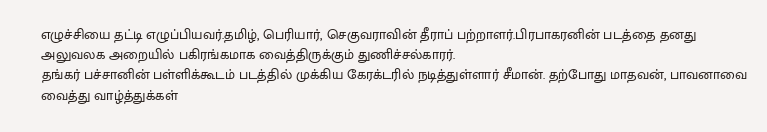எழுச்சியை தட்டி எழுப்பியவர்.தமிழ், பெரியார், செகுவராவின் தீராப் பற்றாளர்.பிரபாகரனின் படத்தை தனது அலுவலக அறையில் பகிரங்கமாக வைத்திருக்கும் துணிச்சல்காரர்.
தங்கர் பச்சானின் பள்ளிக்கூடம் படத்தில் முக்கிய கேரக்டரில் நடித்துள்ளார் சீமான். தற்போது மாதவன், பாவனாவை வைத்து வாழ்த்துக்கள்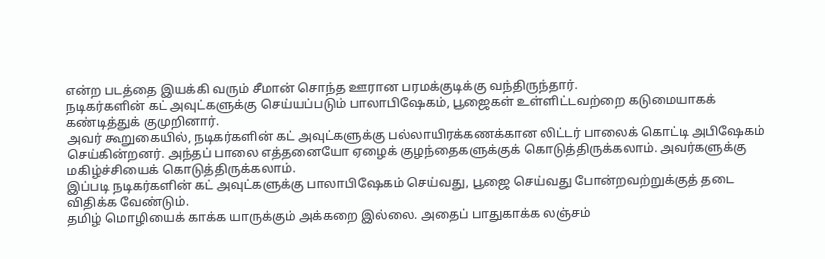என்ற படத்தை இயக்கி வரும் சீமான் சொந்த ஊரான பரமக்குடிக்கு வந்திருந்தார்.
நடிகர்களின் கட் அவுட்களுக்கு செய்யப்படும் பாலாபிஷேகம், பூஜைகள் உள்ளிட்டவற்றை கடுமையாகக் கண்டித்துக் குமுறினார்.
அவர் கூறுகையில், நடிகர்களின் கட் அவுட்களுக்கு பல்லாயிரக்கணக்கான லிட்டர் பாலைக் கொட்டி அபிஷேகம் செய்கின்றனர். அந்தப் பாலை எத்தனையோ ஏழைக் குழந்தைகளுக்குக் கொடுத்திருக்கலாம். அவர்களுக்கு மகிழ்ச்சியைக் கொடுத்திருக்கலாம்.
இப்படி நடிகர்களின் கட் அவுட்களுக்கு பாலாபிஷேகம் செய்வது, பூஜை செய்வது போன்றவற்றுக்குத் தடை விதிக்க வேண்டும்.
தமிழ் மொழியைக் காக்க யாருக்கும் அக்கறை இல்லை. அதைப் பாதுகாக்க லஞ்சம்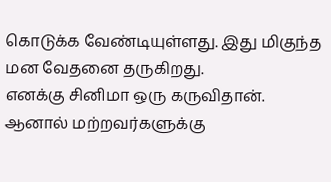கொடுக்க வேண்டியுள்ளது. இது மிகுந்த மன வேதனை தருகிறது.
எனக்கு சினிமா ஒரு கருவிதான். ஆனால் மற்றவர்களுக்கு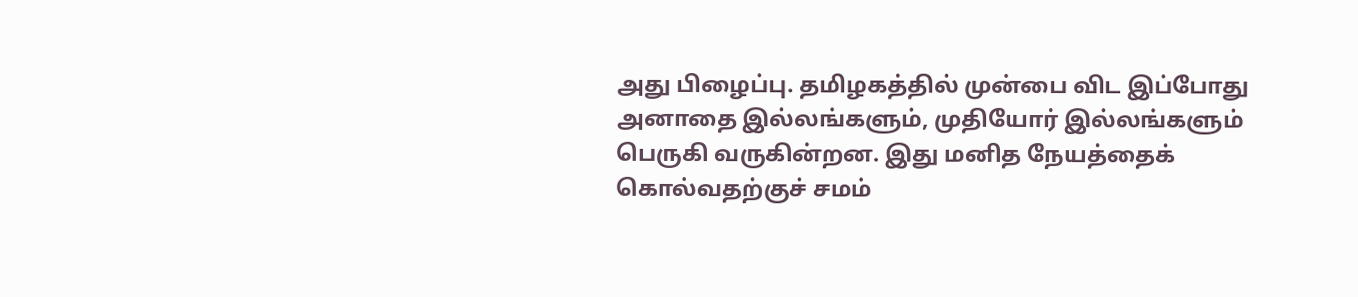அது பிழைப்பு. தமிழகத்தில் முன்பை விட இப்போது அனாதை இல்லங்களும், முதியோர் இல்லங்களும் பெருகி வருகின்றன. இது மனித நேயத்தைக் கொல்வதற்குச் சமம்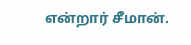என்றார் சீமான்.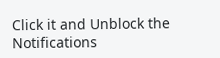Click it and Unblock the Notifications